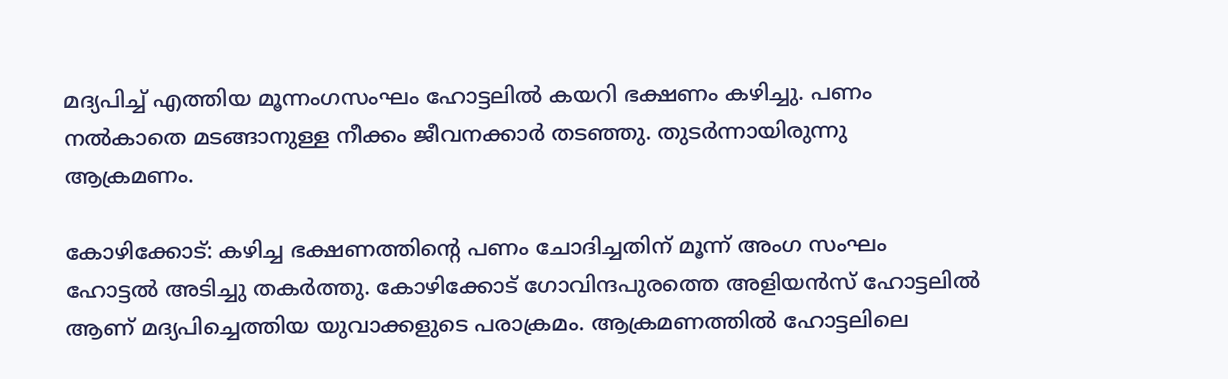മദ്യപിച്ച് എത്തിയ മൂന്നംഗസംഘം ഹോട്ടലിൽ കയറി ഭക്ഷണം കഴിച്ചു. പണം നൽകാതെ മടങ്ങാനുള്ള നീക്കം ജീവനക്കാർ തടഞ്ഞു. തുടർന്നായിരുന്നു ആക്രമണം.

കോഴിക്കോട്: കഴിച്ച ഭക്ഷണത്തിന്റെ പണം ചോദിച്ചതിന് മൂന്ന് അംഗ സംഘം ഹോട്ടൽ അടിച്ചു തകർത്തു. കോഴിക്കോട് ഗോവിന്ദപുരത്തെ അളിയൻസ് ഹോട്ടലിൽ ആണ് മദ്യപിച്ചെത്തിയ യുവാക്കളുടെ പരാക്രമം. ആക്രമണത്തിൽ ഹോട്ടലിലെ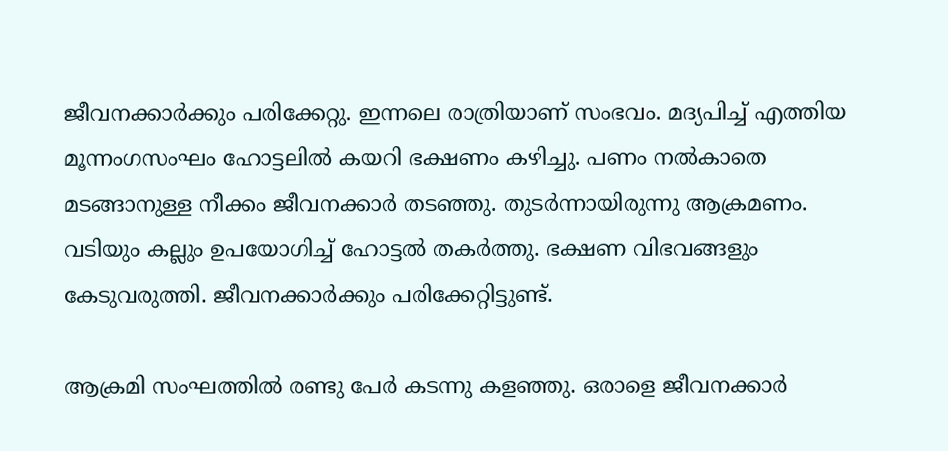ജീവനക്കാർക്കും പരിക്കേറ്റു. ഇന്നലെ രാത്രിയാണ് സംഭവം. മദ്യപിച്ച് എത്തിയ മൂന്നംഗസംഘം ഹോട്ടലിൽ കയറി ഭക്ഷണം കഴിച്ചു. പണം നൽകാതെ മടങ്ങാനുള്ള നീക്കം ജീവനക്കാർ തടഞ്ഞു. തുടർന്നായിരുന്നു ആക്രമണം. വടിയും കല്ലും ഉപയോഗിച്ച് ഹോട്ടൽ തകർത്തു. ഭക്ഷണ വിഭവങ്ങളും കേടുവരുത്തി. ജീവനക്കാർക്കും പരിക്കേറ്റിട്ടുണ്ട്.

ആക്രമി സംഘത്തിൽ രണ്ടു പേർ കടന്നു കളഞ്ഞു. ഒരാളെ ജീവനക്കാർ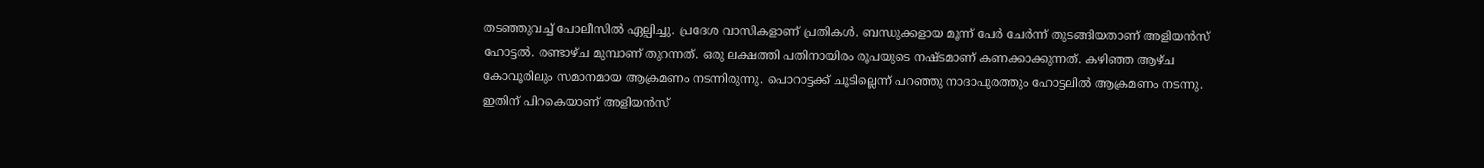തടഞ്ഞുവച്ച് പോലീസിൽ ഏല്പിച്ചു. പ്രദേശ വാസികളാണ് പ്രതികൾ. ബന്ധുക്കളായ മൂന്ന് പേർ ചേർന്ന് തുടങ്ങിയതാണ് അളിയൻസ് ഹോട്ടൽ. രണ്ടാഴ്ച മുമ്പാണ് തുറന്നത്. ഒരു ലക്ഷത്തി പതിനായിരം രൂപയുടെ നഷ്ടമാണ് കണക്കാക്കുന്നത്. കഴിഞ്ഞ ആഴ്ച കോവൂരിലും സമാനമായ ആക്രമണം നടന്നിരുന്നു. പൊറാട്ടക്ക് ചൂടില്ലെന്ന് പറഞ്ഞു നാദാപുരത്തും ഹോട്ടലിൽ ആക്രമണം നടന്നു. ഇതിന് പിറകെയാണ് അളിയൻസ്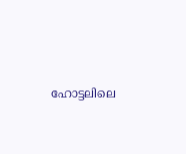ഹോട്ടലിലെ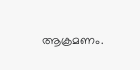ആക്രമണം.